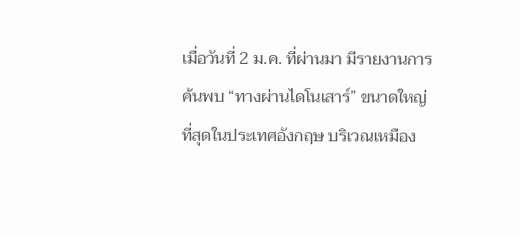เมื่อวันที่ 2 ม.ค. ที่ผ่านมา มีรายงานการค้นพบ “ทางผ่านไดโนเสาร์” ขนาดใหญ่ที่สุดในประเทศอังกฤษ บริเวณเหมือง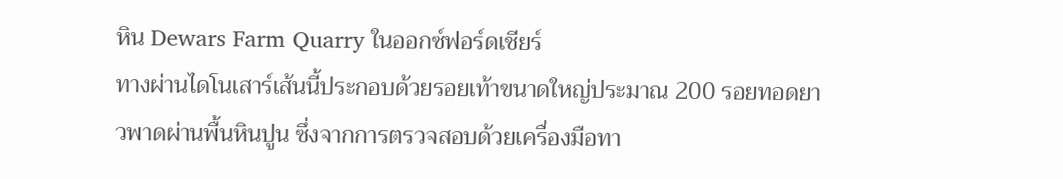หิน Dewars Farm Quarry ในออกซ์ฟอร์ดเชียร์
ทางผ่านไดโนเสาร์เส้นนี้ประกอบด้วยรอยเท้าขนาดใหญ่ประมาณ 200 รอยทอดยาวพาดผ่านพื้นหินปูน ซึ่งจากการตรวจสอบด้วยเครื่องมือทา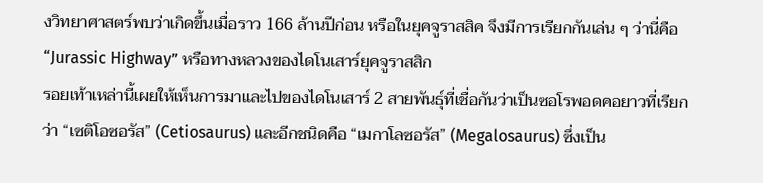งวิทยาศาสตร์พบว่าเกิดขึ้นเมื่อราว 166 ล้านปีก่อน หรือในยุคจูราสสิค จึงมีการเรียกกันเล่น ๆ ว่านี่คือ “Jurassic Highway” หรือทางหลวงของไดโนเสาร์ยุคจูราสสิก
รอยเท้าเหล่านี้เผยให้เห็นการมาและไปของไดโนเสาร์ 2 สายพันธุ์ที่เชื่อกันว่าเป็นซอโรพอดคอยาวที่เรียกว่า “เซติโอซอรัส” (Cetiosaurus) และอีกชนิดคือ “เมกาโลซอรัส” (Megalosaurus) ซึ่งเป็น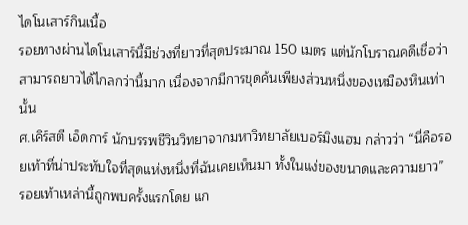ไดโนเสาร์กินเนื้อ
รอยทางผ่านไดโนเสาร์นี้มีช่วงที่ยาวที่สุดประมาณ 150 เมตร แต่นักโบราณคดีเชื่อว่าสามารถยาวได้ไกลกว่านี้มาก เนื่องจากมีการขุดค้นเพียงส่วนหนึ่งของเหมืองหินเท่านั้น
ศ.เคิร์สตี เอ็ดการ์ นักบรรพชีวินวิทยาจากมหาวิทยาลัยเบอร์มิงแฮม กล่าวว่า “นี่คือรอยเท้าที่น่าประทับใจที่สุดแห่งหนึ่งที่ฉันเคยเห็นมา ทั้งในแง่ของขนาดและความยาว”
รอยเท้าเหล่านี้ถูกพบครั้งแรกโดย แก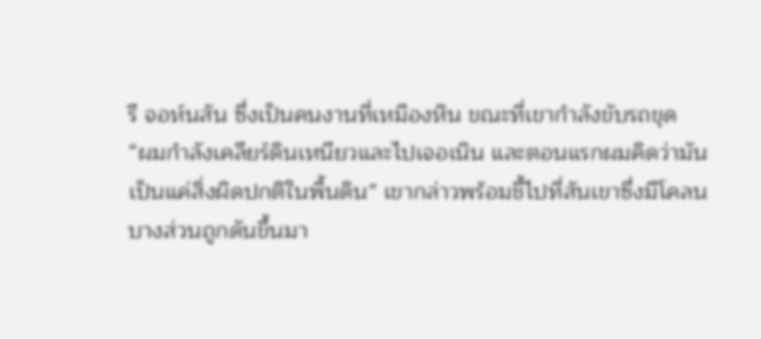รี จอห์นสัน ซึ่งเป็นคนงานที่เหมืองหิน ขณะที่เขากำลังขับรถขุด
“ผมกำลังเคลียร์ดินเหนียวและไปเจอเนิน และตอนแรกผมคิดว่ามันเป็นแค่สิ่งผิดปกติในพื้นดิน” เขากล่าวพร้อมชี้ไปที่สันเขาซึ่งมีโคลนบางส่วนถูกดันขึ้นมา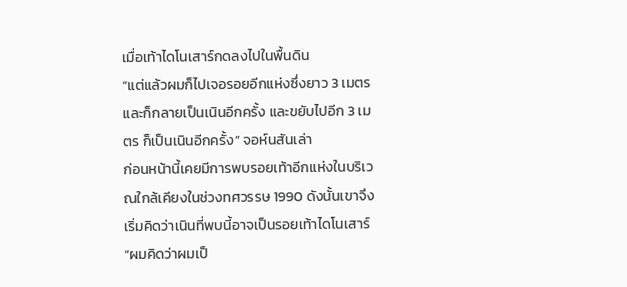เมื่อเท้าไดโนเสาร์กดลงไปในพื้นดิน
“แต่แล้วผมก็ไปเจอรอยอีกแห่งซึ่งยาว 3 เมตร และก็กลายเป็นเนินอีกครั้ง และขยับไปอีก 3 เมตร ก็เป็นเนินอีกครั้ง” จอห์นสันเล่า
ก่อนหน้านี้เคยมีการพบรอยเท้าอีกแห่งในบริเวณใกล้เคียงในช่วงทศวรรษ 1990 ดังนั้นเขาจึงเริ่มคิดว่าเนินที่พบนี้อาจเป็นรอยเท้าไดโนเสาร์
“ผมคิดว่าผมเป็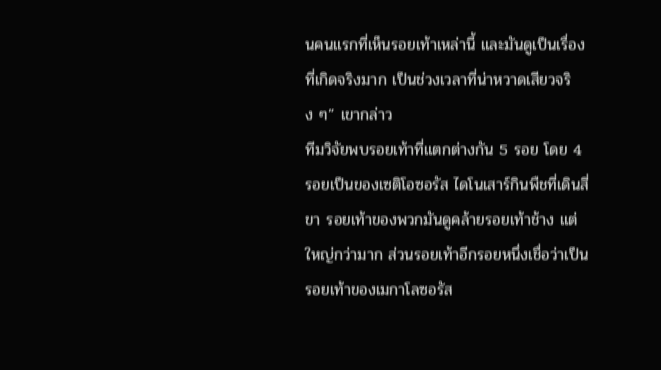นคนแรกที่เห็นรอยเท้าเหล่านี้ และมันดูเป็นเรื่องที่เกิดจริงมาก เป็นช่วงเวลาที่น่าหวาดเสียวจริง ๆ” เขากล่าว
ทีมวิจัยพบรอยเท้าที่แตกต่างกัน 5 รอย โดย 4 รอยเป็นของเซติโอซอรัส ไดโนเสาร์กินพืชที่เดินสี่ขา รอยเท้าของพวกมันดูคล้ายรอยเท้าช้าง แต่ใหญ่กว่ามาก ส่วนรอยเท้าอีกรอยหนึ่งเชื่อว่าเป็นรอยเท้าของเมกาโลซอรัส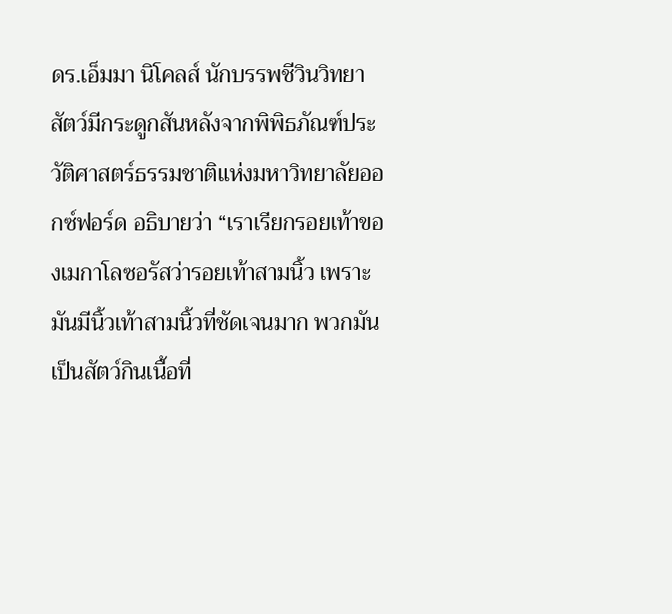ดร.เอ็มมา นิโคลส์ นักบรรพชีวินวิทยาสัตว์มีกระดูกสันหลังจากพิพิธภัณฑ์ประวัติศาสตร์ธรรมชาติแห่งมหาวิทยาลัยออกซ์ฟอร์ด อธิบายว่า “เราเรียกรอยเท้าของเมกาโลซอรัสว่ารอยเท้าสามนิ้ว เพราะมันมีนิ้วเท้าสามนิ้วที่ชัดเจนมาก พวกมันเป็นสัตว์กินเนื้อที่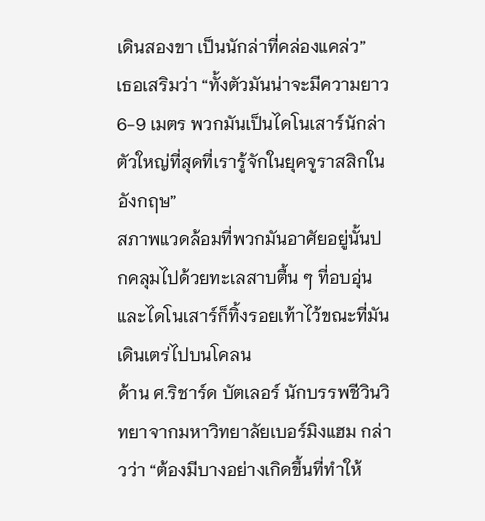เดินสองขา เป็นนักล่าที่คล่องแคล่ว”
เธอเสริมว่า “ทั้งตัวมันน่าจะมีความยาว 6-9 เมตร พวกมันเป็นไดโนเสาร์นักล่าตัวใหญ่ที่สุดที่เรารู้จักในยุคจูราสสิกในอังกฤษ”
สภาพแวดล้อมที่พวกมันอาศัยอยู่นั้นปกคลุมไปด้วยทะเลสาบตื้น ๆ ที่อบอุ่น และไดโนเสาร์ก็ทิ้งรอยเท้าไว้ขณะที่มันเดินเตร่ไปบนโคลน
ด้าน ศ.ริชาร์ด บัตเลอร์ นักบรรพชีวินวิทยาจากมหาวิทยาลัยเบอร์มิงแฮม กล่าวว่า “ต้องมีบางอย่างเกิดขึ้นที่ทำให้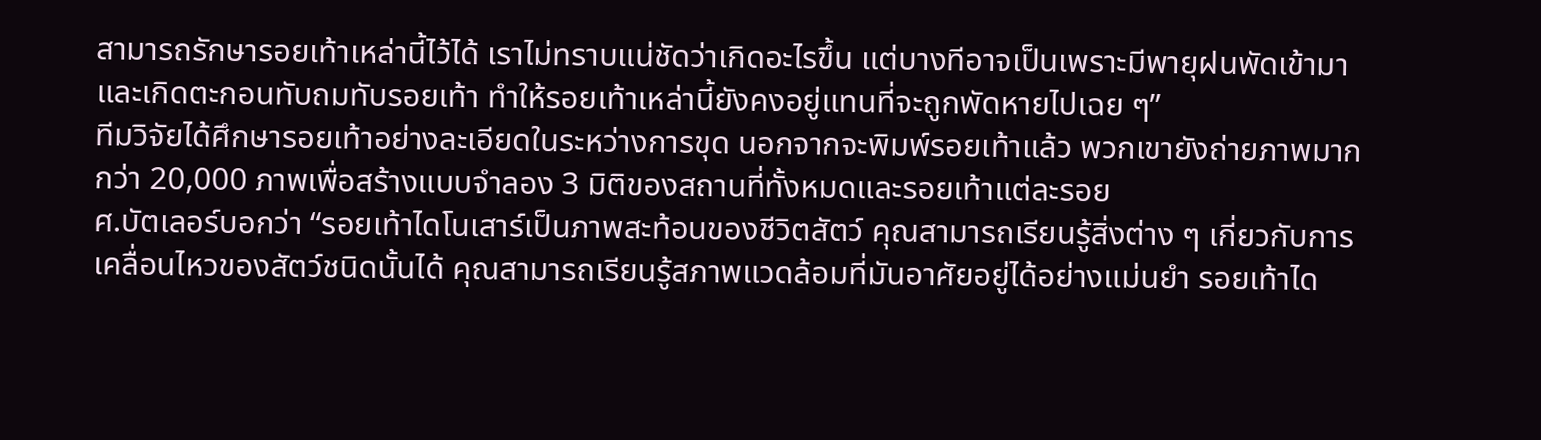สามารถรักษารอยเท้าเหล่านี้ไว้ได้ เราไม่ทราบแน่ชัดว่าเกิดอะไรขึ้น แต่บางทีอาจเป็นเพราะมีพายุฝนพัดเข้ามาและเกิดตะกอนทับถมทับรอยเท้า ทำให้รอยเท้าเหล่านี้ยังคงอยู่แทนที่จะถูกพัดหายไปเฉย ๆ”
ทีมวิจัยได้ศึกษารอยเท้าอย่างละเอียดในระหว่างการขุด นอกจากจะพิมพ์รอยเท้าแล้ว พวกเขายังถ่ายภาพมากกว่า 20,000 ภาพเพื่อสร้างแบบจำลอง 3 มิติของสถานที่ทั้งหมดและรอยเท้าแต่ละรอย
ศ.บัตเลอร์บอกว่า “รอยเท้าไดโนเสาร์เป็นภาพสะท้อนของชีวิตสัตว์ คุณสามารถเรียนรู้สิ่งต่าง ๆ เกี่ยวกับการเคลื่อนไหวของสัตว์ชนิดนั้นได้ คุณสามารถเรียนรู้สภาพแวดล้อมที่มันอาศัยอยู่ได้อย่างแม่นยำ รอยเท้าได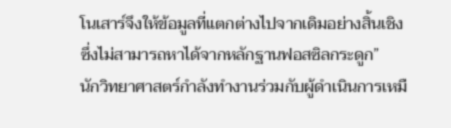โนเสาร์จึงให้ข้อมูลที่แตกต่างไปจากเดิมอย่างสิ้นเชิง ซึ่งไม่สามารถหาได้จากหลักฐานฟอสซิลกระดูก”
นักวิทยาศาสตร์กำลังทำงานร่วมกับผู้ดำเนินการเหมื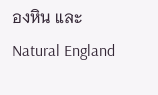องหิน และ Natural England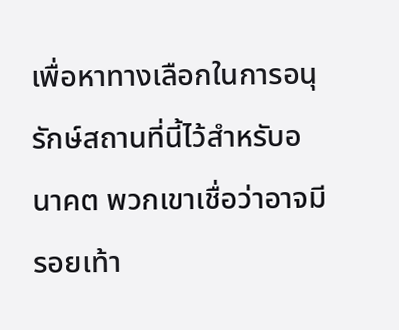เพื่อหาทางเลือกในการอนุรักษ์สถานที่นี้ไว้สำหรับอนาคต พวกเขาเชื่อว่าอาจมีรอยเท้า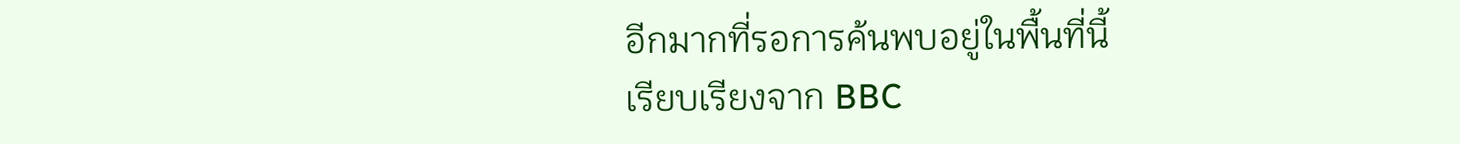อีกมากที่รอการค้นพบอยู่ในพื้นที่นี้
เรียบเรียงจาก BBC